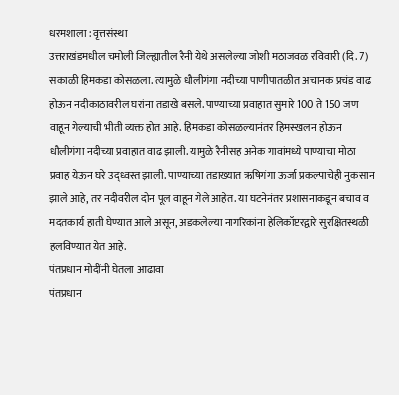धरमशाला : वृत्तसंस्था
उत्तराखंडमधील चमोली जिल्ह्यातील रैनी येथे असलेल्या जोशी मठाजवळ रविवारी (दि. 7) सकाळी हिमकडा कोसळला. त्यामुळे धौलीगंगा नदीच्या पाणीपातळीत अचानक प्रचंड वाढ होऊन नदीकाठावरील घरांना तडाखे बसले. पाण्याच्या प्रवाहात सुमारे 100 ते 150 जण वाहून गेल्याची भीती व्यक्त होत आहे. हिमकडा कोसळल्यानंतर हिमस्खलन होऊन धौलीगंगा नदीच्या प्रवाहात वाढ झाली. यामुळे रैनीसह अनेक गावांमध्ये पाण्याचा मोठा प्रवाह येऊन घरे उद्ध्वस्त झाली. पाण्याच्या तडाख्यात ऋषिगंगा ऊर्जा प्रकल्पाचेही नुकसान झाले आहे, तर नदीवरील दोन पूल वाहून गेले आहेत. या घटनेनंतर प्रशासनाकडून बचाव व मदतकार्य हाती घेण्यात आले असून, अडकलेल्या नागरिकांना हेलिकॉप्टरद्वारे सुरक्षितस्थळी हलविण्यात येत आहे.
पंतप्रधान मोदींनी घेतला आढावा
पंतप्रधान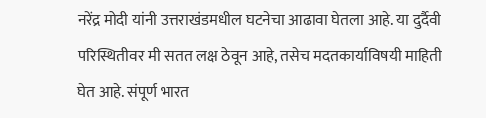नरेंद्र मोदी यांनी उत्तराखंडमधील घटनेचा आढावा घेतला आहे. या दुर्दैवी परिस्थितीवर मी सतत लक्ष ठेवून आहे, तसेच मदतकार्याविषयी माहिती घेत आहे. संपूर्ण भारत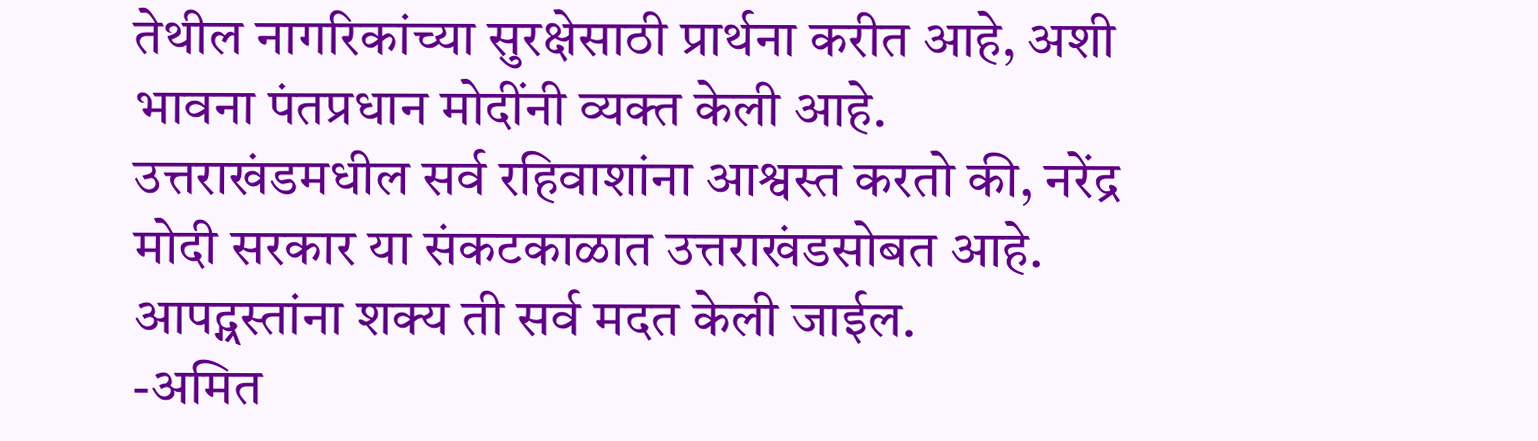तेथील नागरिकांच्या सुरक्षेसाठी प्रार्थना करीत आहे, अशी भावना पंतप्रधान मोदींनी व्यक्त केली आहे.
उत्तराखंडमधील सर्व रहिवाशांना आश्वस्त करतो की, नरेंद्र मोदी सरकार या संकटकाळात उत्तराखंडसोबत आहे. आपद्ग्रस्तांना शक्य ती सर्व मदत केली जाईल.
-अमित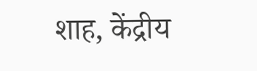शाह, केंद्रीय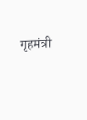गृहमंत्री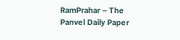RamPrahar – The Panvel Daily Paper